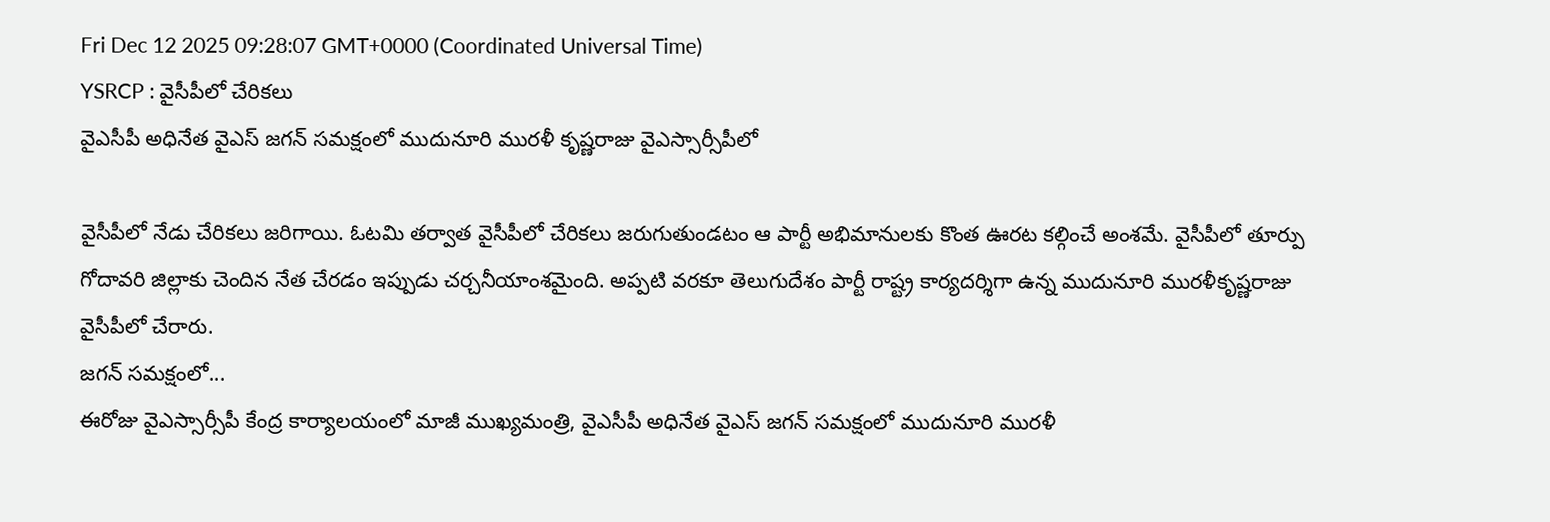Fri Dec 12 2025 09:28:07 GMT+0000 (Coordinated Universal Time)
YSRCP : వైసీపీలో చేరికలు
వైఎసీపీ అధినేత వైఎస్ జగన్ సమక్షంలో ముదునూరి మురళీ కృష్ణరాజు వైఎస్సార్సీపీలో

వైసీపీలో నేడు చేరికలు జరిగాయి. ఓటమి తర్వాత వైసీపీలో చేరికలు జరుగుతుండటం ఆ పార్టీ అభిమానులకు కొంత ఊరట కల్గించే అంశమే. వైసీపీలో తూర్పు గోదావరి జిల్లాకు చెందిన నేత చేరడం ఇప్పుడు చర్చనీయాంశమైంది. అప్పటి వరకూ తెలుగుదేశం పార్టీ రాష్ట్ర కార్యదర్శిగా ఉన్న ముదునూరి మురళీకృష్ణరాజు వైసీపీలో చేరారు.
జగన్ సమక్షంలో...
ఈరోజు వైఎస్సార్సీపీ కేంద్ర కార్యాలయంలో మాజీ ముఖ్యమంత్రి, వైఎసీపీ అధినేత వైఎస్ జగన్ సమక్షంలో ముదునూరి మురళీ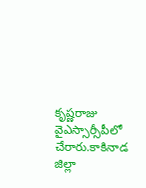కృష్ణరాజు వైఎస్సార్సీపీలో చేరారు.కాకినాడ జిల్లా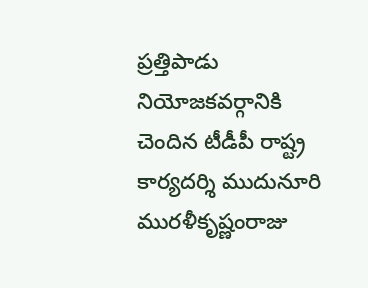ప్రత్తిపాడు నియోజకవర్గానికి చెందిన టీడీపీ రాష్ట్ర కార్యదర్శి ముదునూరి మురళీకృష్ణంరాజు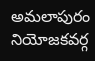అమలాపురం నియోజకవర్గ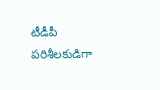టీడీపీ పరిశీలకుడిగా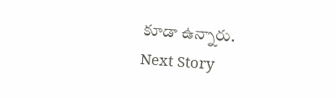కూడా ఉన్నారు.
Next Story